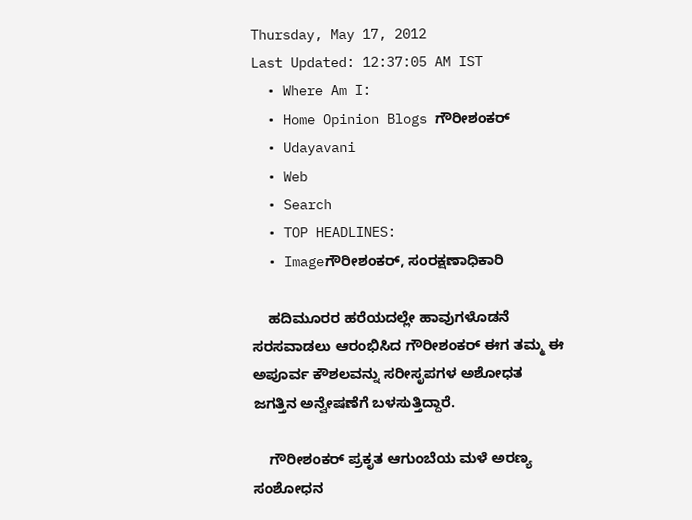Thursday, May 17, 2012
Last Updated: 12:37:05 AM IST
  • Where Am I:
  • Home Opinion Blogs ಗೌರೀಶಂಕರ್
  • Udayavani
  • Web
  • Search
  • TOP HEADLINES:
  • Imageಗೌರೀಶಂಕರ್, ಸಂರಕ್ಷಣಾಧಿಕಾರಿ

    ಹದಿಮೂರರ ಹರೆಯದಲ್ಲೇ ಹಾವುಗಳೊಡನೆ ಸರಸವಾಡಲು ಆರಂಭಿಸಿದ ಗೌರೀಶಂಕರ್ ಈಗ ತಮ್ಮ ಈ ಅಪೂರ್ವ ಕೌಶಲವನ್ನು ಸರೀಸೃಪಗಳ ಅಶೋಧತ ಜಗತ್ತಿನ ಅನ್ವೇಷಣೆಗೆ ಬಳಸುತ್ತಿದ್ದಾರೆ.

    ಗೌರೀಶಂಕರ್ ಪ್ರಕೃತ ಆಗುಂಬೆಯ ಮಳೆ ಅರಣ್ಯ ಸಂಶೋಧನ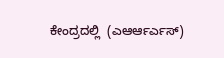ಕೇಂದ್ರದಲ್ಲಿ  (ಎಆರ್ಆರ್ಎಸ್)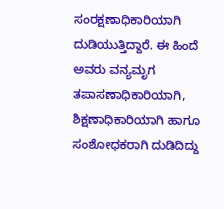ಸಂರಕ್ಷಣಾಧಿಕಾರಿಯಾಗಿ ದುಡಿಯುತ್ತಿದ್ದಾರೆ. ಈ ಹಿಂದೆ ಅವರು ವನ್ಯಮೃಗ ತಪಾಸಣಾಧಿಕಾರಿಯಾಗಿ, ಶಿಕ್ಷಣಾಧಿಕಾರಿಯಾಗಿ ಹಾಗೂ ಸಂಶೋಧಕರಾಗಿ ದುಡಿದಿದ್ದು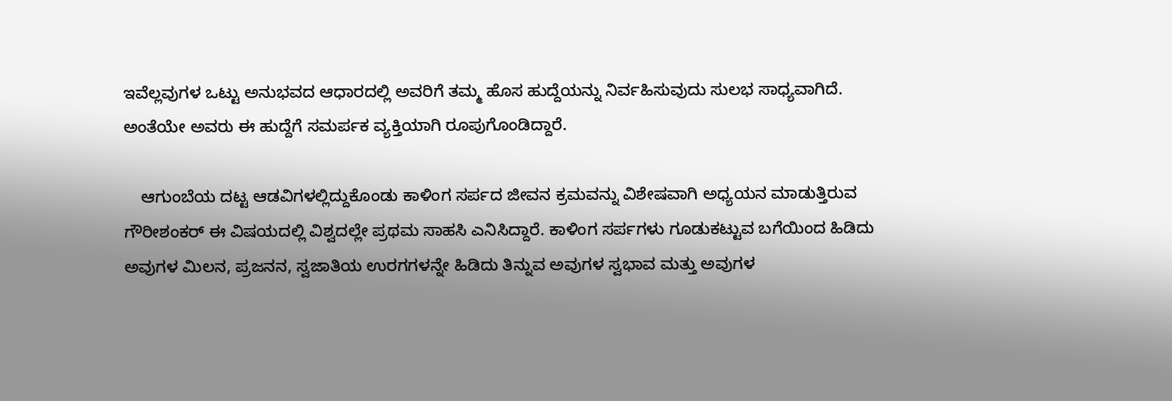ಇವೆಲ್ಲವುಗಳ ಒಟ್ಟು ಅನುಭವದ ಆಧಾರದಲ್ಲಿ ಅವರಿಗೆ ತಮ್ಮ ಹೊಸ ಹುದ್ದೆಯನ್ನು ನಿರ್ವಹಿಸುವುದು ಸುಲಭ ಸಾಧ್ಯವಾಗಿದೆ. ಅಂತೆಯೇ ಅವರು ಈ ಹುದ್ದೆಗೆ ಸಮರ್ಪಕ ವ್ಯಕ್ತಿಯಾಗಿ ರೂಪುಗೊಂಡಿದ್ದಾರೆ.

    ಆಗುಂಬೆಯ ದಟ್ಟ ಆಡವಿಗಳಲ್ಲಿದ್ದುಕೊಂಡು ಕಾಳಿಂಗ ಸರ್ಪದ ಜೀವನ ಕ್ರಮವನ್ನು ವಿಶೇಷವಾಗಿ ಅಧ್ಯಯನ ಮಾಡುತ್ತಿರುವ ಗೌರೀಶಂಕರ್ ಈ ವಿಷಯದಲ್ಲಿ ವಿಶ್ವದಲ್ಲೇ ಪ್ರಥಮ ಸಾಹಸಿ ಎನಿಸಿದ್ದಾರೆ. ಕಾಳಿಂಗ ಸರ್ಪಗಳು ಗೂಡುಕಟ್ಟುವ ಬಗೆಯಿಂದ ಹಿಡಿದು ಅವುಗಳ ಮಿಲನ, ಪ್ರಜನನ, ಸ್ವಜಾತಿಯ ಉರಗಗಳನ್ನೇ ಹಿಡಿದು ತಿನ್ನುವ ಅವುಗಳ ಸ್ವಭಾವ ಮತ್ತು ಅವುಗಳ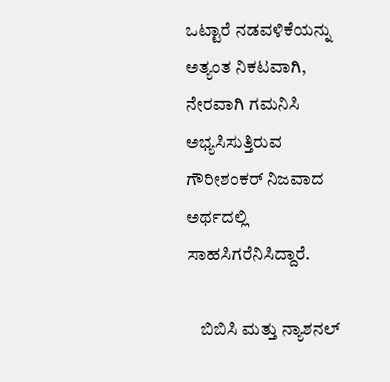ಒಟ್ಟಾರೆ ನಡವಳಿಕೆಯನ್ನು ಅತ್ಯಂತ ನಿಕಟವಾಗಿ, ನೇರವಾಗಿ ಗಮನಿಸಿ ಅಭ್ಯಸಿಸುತ್ತಿರುವ ಗೌರೀಶಂಕರ್ ನಿಜವಾದ ಅರ್ಥದಲ್ಲಿ ಸಾಹಸಿಗರೆನಿಸಿದ್ದಾರೆ.

    ಬಿಬಿಸಿ ಮತ್ತು ನ್ಯಾಶನಲ್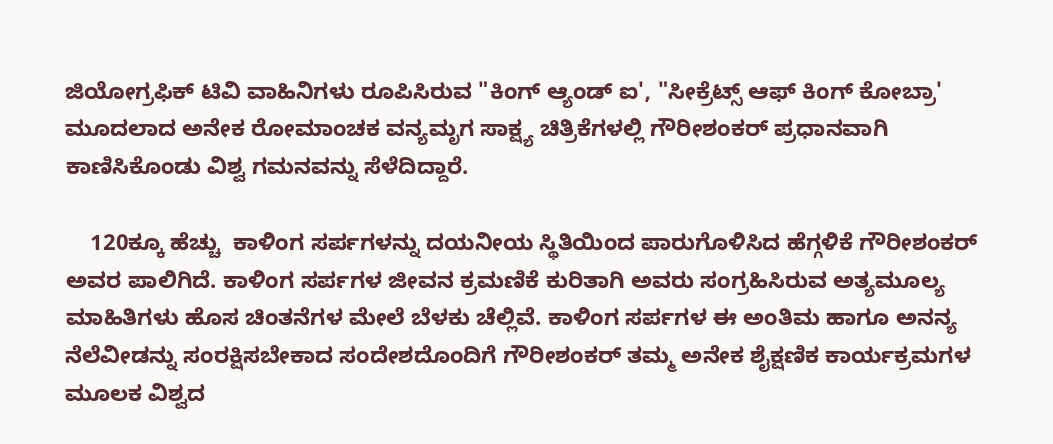ಜಿಯೋಗ್ರಫಿಕ್ ಟಿವಿ ವಾಹಿನಿಗಳು ರೂಪಿಸಿರುವ "ಕಿಂಗ್ ಆ್ಯಂಡ್ ಐ', "ಸೀಕ್ರೆಟ್ಸ್ ಆಫ್ ಕಿಂಗ್ ಕೋಬ್ರಾ' ಮೂದಲಾದ ಅನೇಕ ರೋಮಾಂಚಕ ವನ್ಯಮೃಗ ಸಾಕ್ಷ್ಯ ಚಿತ್ರಿಕೆಗಳಲ್ಲಿ ಗೌರೀಶಂಕರ್ ಪ್ರಧಾನವಾಗಿ ಕಾಣಿಸಿಕೊಂಡು ವಿಶ್ವ ಗಮನವನ್ನು ಸೆಳೆದಿದ್ದಾರೆ.

    120ಕ್ಕೂ ಹೆಚ್ಚು  ಕಾಳಿಂಗ ಸರ್ಪಗಳನ್ನು ದಯನೀಯ ಸ್ಥಿತಿಯಿಂದ ಪಾರುಗೊಳಿಸಿದ ಹೆಗ್ಗಳಿಕೆ ಗೌರೀಶಂಕರ್ ಅವರ ಪಾಲಿಗಿದೆ. ಕಾಳಿಂಗ ಸರ್ಪಗಳ ಜೀವನ ಕ್ರಮಣಿಕೆ ಕುರಿತಾಗಿ ಅವರು ಸಂಗ್ರಹಿಸಿರುವ ಅತ್ಯಮೂಲ್ಯ ಮಾಹಿತಿಗಳು ಹೊಸ ಚಿಂತನೆಗಳ ಮೇಲೆ ಬೆಳಕು ಚೆಲ್ಲಿವೆ. ಕಾಳಿಂಗ ಸರ್ಪಗಳ ಈ ಅಂತಿಮ ಹಾಗೂ ಅನನ್ಯ ನೆಲೆವೀಡನ್ನು ಸಂರಕ್ಷಿಸಬೇಕಾದ ಸಂದೇಶದೊಂದಿಗೆ ಗೌರೀಶಂಕರ್ ತಮ್ಮ ಅನೇಕ ಶೈಕ್ಷಣಿಕ ಕಾರ್ಯಕ್ರಮಗಳ ಮೂಲಕ ವಿಶ್ವದ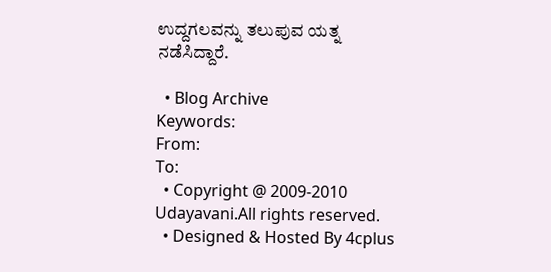ಉದ್ದಗಲವನ್ನು ತಲುಪುವ ಯತ್ನ ನಡೆಸಿದ್ದಾರೆ.

  • Blog Archive
Keywords:
From:
To:
  • Copyright @ 2009-2010 Udayavani.All rights reserved.
  • Designed & Hosted By 4cplus